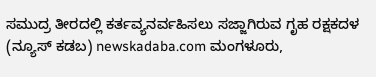ಸಮುದ್ರ ತೀರದಲ್ಲಿ ಕರ್ತವ್ಯನರ್ವಹಿಸಲು ಸಜ್ಜಾಗಿರುವ ಗೃಹ ರಕ್ಷಕದಳ
(ನ್ಯೂಸ್ ಕಡಬ) newskadaba.com ಮಂಗಳೂರು,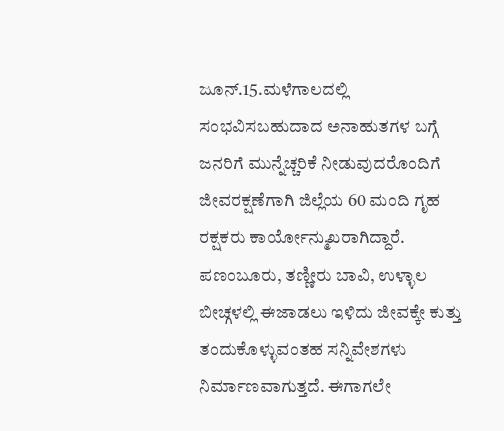ಜೂನ್.15.ಮಳೆಗಾಲದಲ್ಲಿ ಸಂಭವಿಸಬಹುದಾದ ಅನಾಹುತಗಳ ಬಗ್ಗೆ ಜನರಿಗೆ ಮುನ್ನೆಚ್ಚರಿಕೆ ನೀಡುವುದರೊಂದಿಗೆ ಜೀವರಕ್ಷಣೆಗಾಗಿ ಜಿಲ್ಲೆಯ 60 ಮಂದಿ ಗೃಹ ರಕ್ಷಕರು ಕಾರ್ಯೋನ್ಮುಖರಾಗಿದ್ದಾರೆ. ಪಣಂಬೂರು, ತಣ್ಣೀರು ಬಾವಿ, ಉಳ್ಳಾಲ ಬೀಚ್ಗಳಲ್ಲಿ ಈಜಾಡಲು ಇಳಿದು ಜೀವಕ್ಕೇ ಕುತ್ತು ತಂದುಕೊಳ್ಳುವಂತಹ ಸನ್ನಿವೇಶಗಳು ನಿರ್ಮಾಣವಾಗುತ್ತದೆ. ಈಗಾಗಲೇ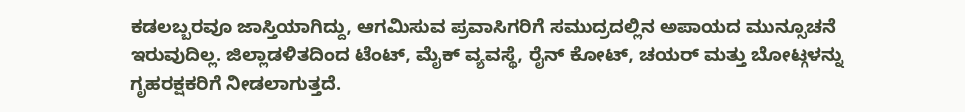ಕಡಲಬ್ಬರವೂ ಜಾಸ್ತಿಯಾಗಿದ್ದು, ಆಗಮಿಸುವ ಪ್ರವಾಸಿಗರಿಗೆ ಸಮುದ್ರದಲ್ಲಿನ ಅಪಾಯದ ಮುನ್ಸೂಚನೆ ಇರುವುದಿಲ್ಲ. ಜಿಲ್ಲಾಡಳಿತದಿಂದ ಟೆಂಟ್, ಮೈಕ್ ವ್ಯವಸ್ಥೆ, ರೈನ್ ಕೋಟ್, ಚಯರ್ ಮತ್ತು ಬೋಟ್ಗಳನ್ನು ಗೃಹರಕ್ಷಕರಿಗೆ ನೀಡಲಾಗುತ್ತದೆ.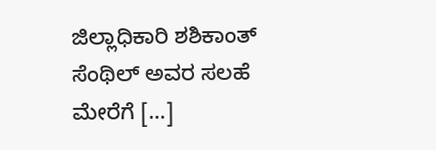ಜಿಲ್ಲಾಧಿಕಾರಿ ಶಶಿಕಾಂತ್ ಸೆಂಥಿಲ್ ಅವರ ಸಲಹೆ ಮೇರೆಗೆ […]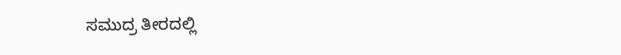ಸಮುದ್ರ ತೀರದಲ್ಲಿ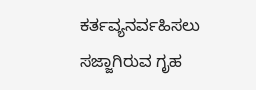ಕರ್ತವ್ಯನರ್ವಹಿಸಲು ಸಜ್ಜಾಗಿರುವ ಗೃಹ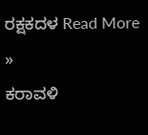ರಕ್ಷಕದಳ Read More »
ಕರಾವಳಿ